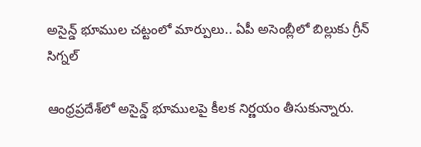అసైన్డ్ భూముల చట్టంలో మార్పులు.. ఏపీ అసెంబ్లీలో బిల్లుకు గ్రీన్ సిగ్నల్

ఆంధ్రప్రదేశ్‌లో అసైన్డ్ భూములపై కీలక నిర్ణయం తీసుకున్నారు.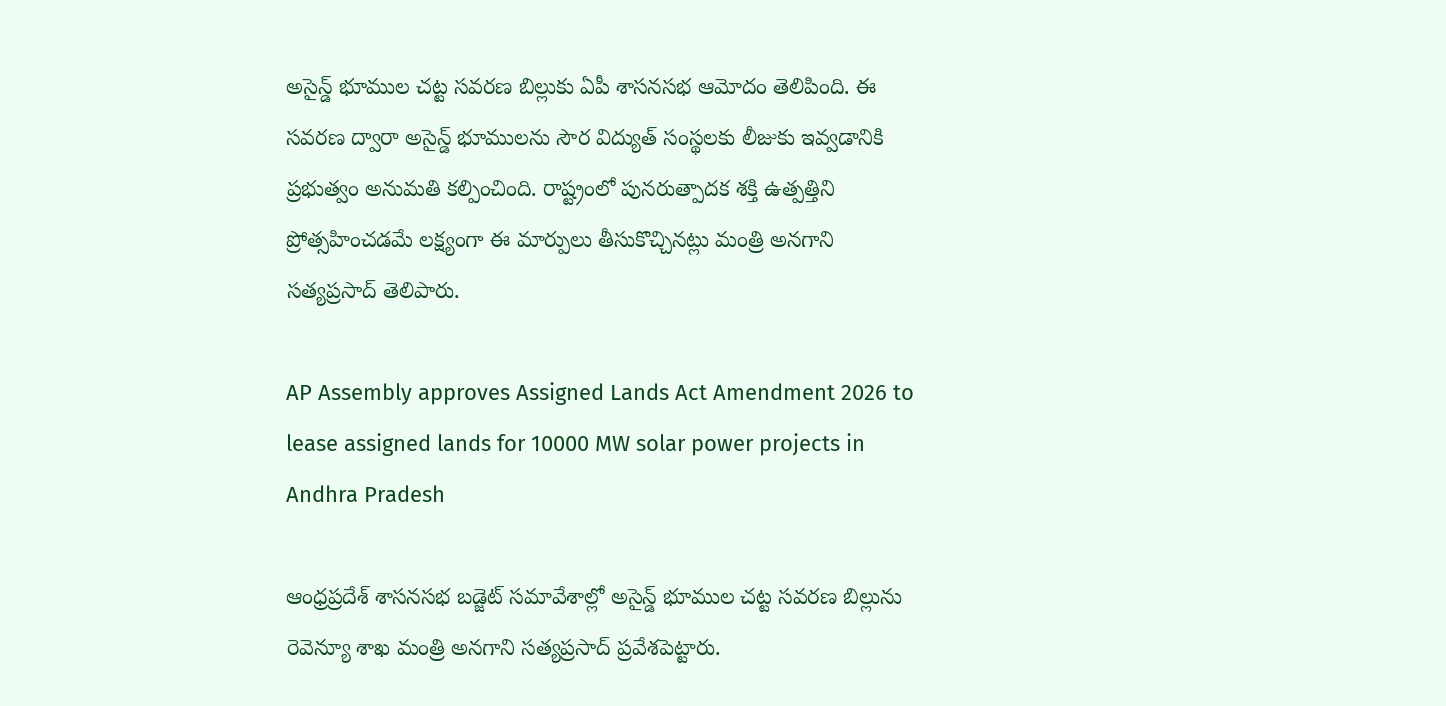అసైన్డ్ భూముల చట్ట సవరణ బిల్లుకు ఏపీ శాసనసభ ఆమోదం తెలిపింది. ఈ సవరణ ద్వారా అసైన్డ్ భూములను సౌర విద్యుత్ సంస్థలకు లీజుకు ఇవ్వడానికి ప్రభుత్వం అనుమతి కల్పించింది. రాష్ట్రంలో పునరుత్పాదక శక్తి ఉత్పత్తిని ప్రోత్సహించడమే లక్ష్యంగా ఈ మార్పులు తీసుకొచ్చినట్లు మంత్రి అనగాని సత్యప్రసాద్ తెలిపారు.

AP Assembly approves Assigned Lands Act Amendment 2026 to lease assigned lands for 10000 MW solar power projects in Andhra Pradesh

ఆంధ్రప్రదేశ్ శాసనసభ బడ్జెట్ సమావేశాల్లో అసైన్డ్ భూముల చట్ట సవరణ బిల్లును రెవెన్యూ శాఖ మంత్రి అనగాని సత్యప్రసాద్ ప్రవేశపెట్టారు.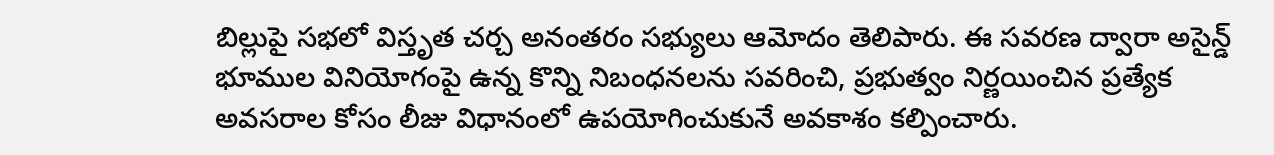బిల్లుపై సభలో విస్తృత చర్చ అనంతరం సభ్యులు ఆమోదం తెలిపారు. ఈ సవరణ ద్వారా అసైన్డ్ భూముల వినియోగంపై ఉన్న కొన్ని నిబంధనలను సవరించి, ప్రభుత్వం నిర్ణయించిన ప్రత్యేక అవసరాల కోసం లీజు విధానంలో ఉపయోగించుకునే అవకాశం కల్పించారు.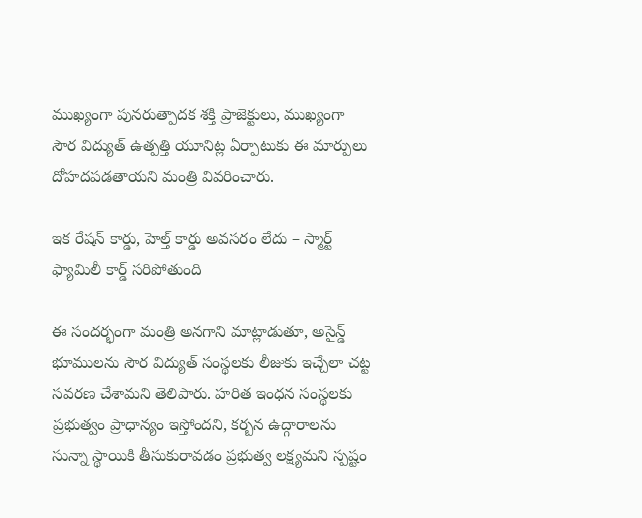ముఖ్యంగా పునరుత్పాదక శక్తి ప్రాజెక్టులు, ముఖ్యంగా సౌర విద్యుత్ ఉత్పత్తి యూనిట్ల ఏర్పాటుకు ఈ మార్పులు దోహదపడతాయని మంత్రి వివరించారు.

ఇక రేషన్ కార్డు, హెల్త్ కార్డు అవసరం లేదు – స్మార్ట్ ఫ్యామిలీ కార్డ్ సరిపోతుంది

ఈ సందర్భంగా మంత్రి అనగాని మాట్లాడుతూ, అసైన్డ్ భూములను సౌర విద్యుత్ సంస్థలకు లీజుకు ఇచ్చేలా చట్ట సవరణ చేశామని తెలిపారు. హరిత ఇంధన సంస్థలకు ప్రభుత్వం ప్రాధాన్యం ఇస్తోందని, కర్బన ఉద్గారాలను సున్నా స్థాయికి తీసుకురావడం ప్రభుత్వ లక్ష్యమని స్పష్టం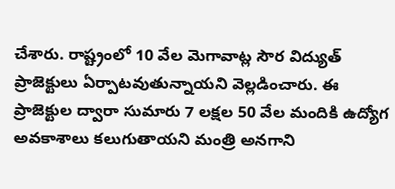చేశారు. రాష్ట్రంలో 10 వేల మెగావాట్ల సౌర విద్యుత్ ప్రాజెక్టులు ఏర్పాటవుతున్నాయని వెల్లడించారు. ఈ ప్రాజెక్టుల ద్వారా సుమారు 7 లక్షల 50 వేల మందికి ఉద్యోగ అవకాశాలు కలుగుతాయని మంత్రి అనగాని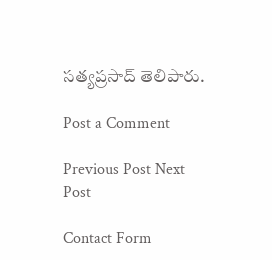సత్యప్రసాద్ తెలిపారు.

Post a Comment

Previous Post Next Post

Contact Form